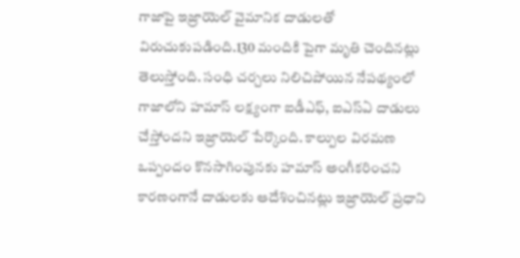గాజాపై ఇజ్రాయెల్ వైమానిక దాడులతో విరుచుకుపడింది.130 మందికి పైగా మృతి చెందినట్లు తెలుస్తోంది. సంధి చర్చలు నిలిచిపోయిన నేపథ్యంలో గాజాలోని హమాస్ లక్ష్యంగా ఐడీఎఫ్, ఐఎస్ఏ దాడులు చేస్తోందని ఇజ్రాయెల్ పేర్కొంది. కాల్పుల విరమణ ఒప్పందం కొనసాగింపునకు హమాస్ అంగీకరించని కారణంగానే దాడులకు ఆదేశించినట్లు ఇజ్రాయెల్ ప్రధాని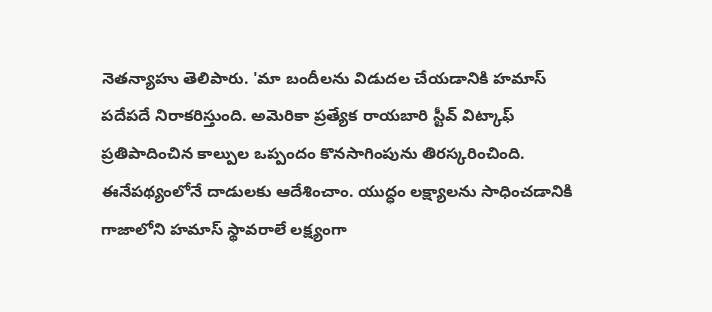నెతన్యాహు తెలిపారు. 'మా బందీలను విడుదల చేయడానికి హమాస్ పదేపదే నిరాకరిస్తుంది. అమెరికా ప్రత్యేక రాయబారి స్టీవ్ విట్కాఫ్ ప్రతిపాదించిన కాల్పుల ఒప్పందం కొనసాగింపును తిరస్కరించింది. ఈనేపథ్యంలోనే దాడులకు ఆదేశించాం. యుద్ధం లక్ష్యాలను సాధించడానికి గాజాలోని హమాస్ స్థావరాలే లక్ష్యంగా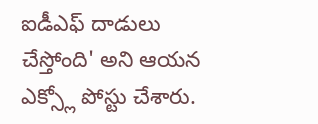ఐడీఎఫ్ దాడులు చేస్తోంది' అని ఆయన ఎక్స్లో పోస్టు చేశారు.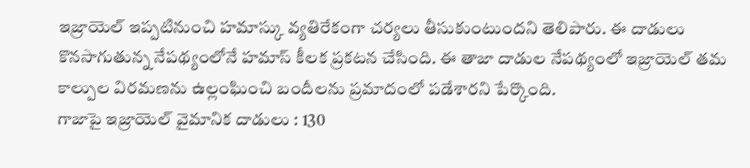ఇజ్రాయెల్ ఇప్పటినుంచి హమాస్కు వ్యతిరేకంగా చర్యలు తీసుకుంటుందని తెలిపారు. ఈ దాడులు కొనసాగుతున్న నేపథ్యంలోనే హమాస్ కీలక ప్రకటన చేసింది. ఈ తాజా దాడుల నేపథ్యంలో ఇజ్రాయెల్ తమ కాల్పుల విరమణను ఉల్లంఘించి బందీలను ప్రమాదంలో పడేశారని పేర్కొంది.
గాజాపై ఇజ్రాయెల్ వైమానిక దాడులు : 130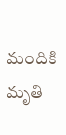మందికి మృతి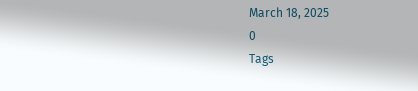March 18, 2025
0
Tags